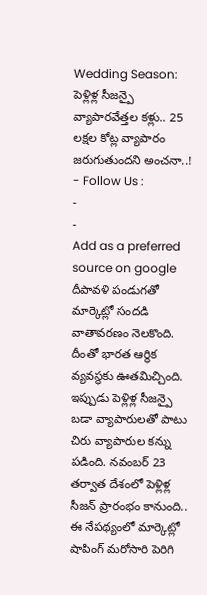Wedding Season: పెళ్లిళ్ల సీజన్పై వ్యాపారవేత్తల కళ్లు.. 25 లక్షల కోట్ల వ్యాపారం జరుగుతుందని అంచనా..!
- Follow Us :
-
-
Add as a preferred
source on google
దీపావళి పండుగతో మార్కెట్లో సందడి వాతావరణం నెలకొంది. దీంతో భారత ఆర్థిక వ్యవస్థకు ఊతమిచ్చింది. ఇప్పుడు పెళ్లిళ్ల సీజన్పై బడా వ్యాపారులతో పాటు చిరు వ్యాపారుల కన్ను పడింది. నవంబర్ 23 తర్వాత దేశంలో పెళ్లిళ్ల సీజన్ ప్రారంభం కానుంది.. ఈ నేపథ్యంలో మార్కెట్లో షాపింగ్ మరోసారి పెరిగి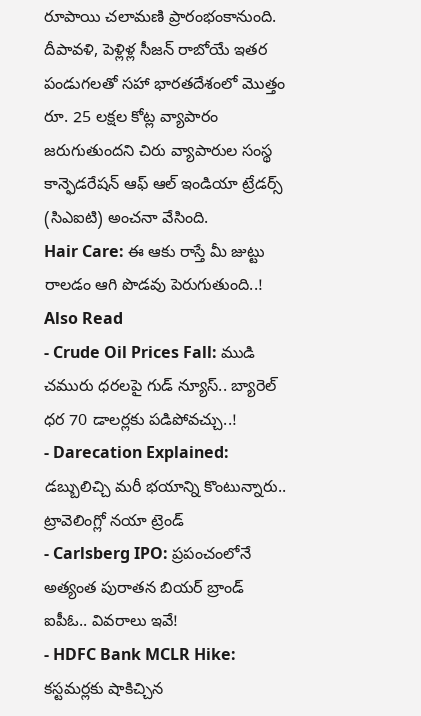రూపాయి చలామణి ప్రారంభంకానుంది. దీపావళి, పెళ్లిళ్ల సీజన్ రాబోయే ఇతర పండుగలతో సహా భారతదేశంలో మొత్తం రూ. 25 లక్షల కోట్ల వ్యాపారం జరుగుతుందని చిరు వ్యాపారుల సంస్థ కాన్ఫెడరేషన్ ఆఫ్ ఆల్ ఇండియా ట్రేడర్స్ (సిఎఐటి) అంచనా వేసింది.
Hair Care: ఈ ఆకు రాస్తే మీ జుట్టు రాలడం ఆగి పొడవు పెరుగుతుంది..!
Also Read
- Crude Oil Prices Fall: ముడి చమురు ధరలపై గుడ్ న్యూస్.. బ్యారెల్ ధర 70 డాలర్లకు పడిపోవచ్చు..!
- Darecation Explained: డబ్బులిచ్చి మరీ భయాన్ని కొంటున్నారు.. ట్రావెలింగ్లో నయా ట్రెండ్
- Carlsberg IPO: ప్రపంచంలోనే అత్యంత పురాతన బియర్ బ్రాండ్ ఐపీఓ.. వివరాలు ఇవే!
- HDFC Bank MCLR Hike: కస్టమర్లకు షాకిచ్చిన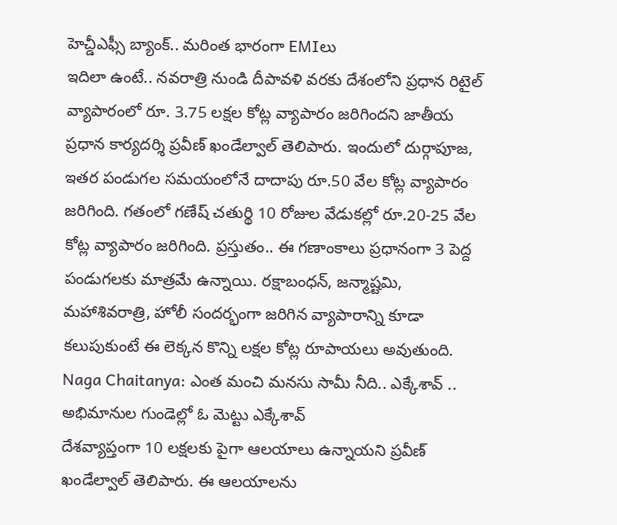హెచ్డీఎఫ్సీ బ్యాంక్.. మరింత భారంగా EMIలు
ఇదిలా ఉంటే.. నవరాత్రి నుండి దీపావళి వరకు దేశంలోని ప్రధాన రిటైల్ వ్యాపారంలో రూ. 3.75 లక్షల కోట్ల వ్యాపారం జరిగిందని జాతీయ ప్రధాన కార్యదర్శి ప్రవీణ్ ఖండేల్వాల్ తెలిపారు. ఇందులో దుర్గాపూజ, ఇతర పండుగల సమయంలోనే దాదాపు రూ.50 వేల కోట్ల వ్యాపారం జరిగింది. గతంలో గణేష్ చతుర్థి 10 రోజుల వేడుకల్లో రూ.20-25 వేల కోట్ల వ్యాపారం జరిగింది. ప్రస్తుతం.. ఈ గణాంకాలు ప్రధానంగా 3 పెద్ద పండుగలకు మాత్రమే ఉన్నాయి. రక్షాబంధన్, జన్మాష్టమి, మహాశివరాత్రి, హోలీ సందర్భంగా జరిగిన వ్యాపారాన్ని కూడా కలుపుకుంటే ఈ లెక్కన కొన్ని లక్షల కోట్ల రూపాయలు అవుతుంది.
Naga Chaitanya: ఎంత మంచి మనసు సామీ నీది.. ఎక్కేశావ్ .. అభిమానుల గుండెల్లో ఓ మెట్టు ఎక్కేశావ్
దేశవ్యాప్తంగా 10 లక్షలకు పైగా ఆలయాలు ఉన్నాయని ప్రవీణ్ ఖండేల్వాల్ తెలిపారు. ఈ ఆలయాలను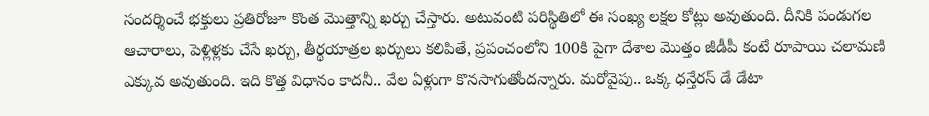సందర్శించే భక్తులు ప్రతిరోజూ కొంత మొత్తాన్ని ఖర్చు చేస్తారు. అటువంటి పరిస్థితిలో ఈ సంఖ్య లక్షల కోట్లు అవుతుంది. దీనికి పండుగల ఆచారాలు, పెళ్లిళ్లకు చేసే ఖర్చు, తీర్థయాత్రల ఖర్చులు కలిపితే, ప్రపంచంలోని 100కి పైగా దేశాల మొత్తం జీడీపీ కంటే రూపాయి చలామణి ఎక్కువ అవుతుంది. ఇది కొత్త విధానం కాదనీ.. వేల ఏళ్లుగా కొనసాగుతోందన్నారు. మరోవైపు.. ఒక్క ధన్తేరస్ డే డేటా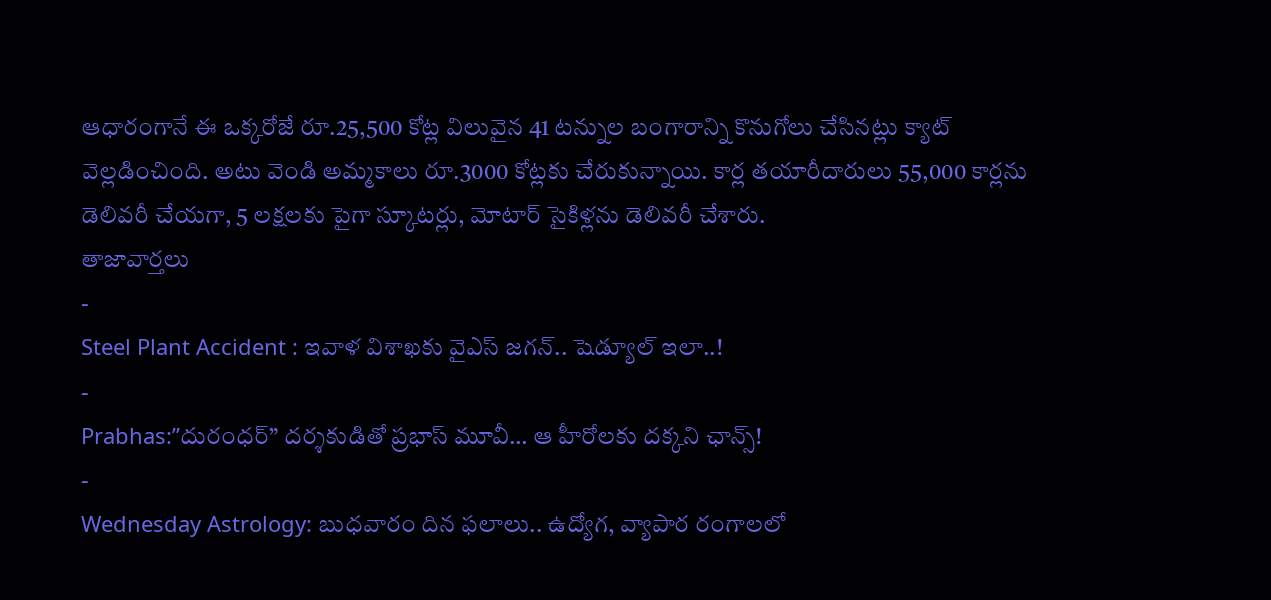ఆధారంగానే ఈ ఒక్కరోజే రూ.25,500 కోట్ల విలువైన 41 టన్నుల బంగారాన్ని కొనుగోలు చేసినట్లు క్యాట్ వెల్లడించింది. అటు వెండి అమ్మకాలు రూ.3000 కోట్లకు చేరుకున్నాయి. కార్ల తయారీదారులు 55,000 కార్లను డెలివరీ చేయగా, 5 లక్షలకు పైగా స్కూటర్లు, మోటార్ సైకిళ్లను డెలివరీ చేశారు.
తాజావార్తలు
-
Steel Plant Accident : ఇవాళ విశాఖకు వైఎస్ జగన్.. షెడ్యూల్ ఇలా..!
-
Prabhas:”దురంధర్” దర్శకుడితో ప్రభాస్ మూవీ… ఆ హీరోలకు దక్కని ఛాన్స్!
-
Wednesday Astrology: బుధవారం దిన ఫలాలు.. ఉద్యోగ, వ్యాపార రంగాలలో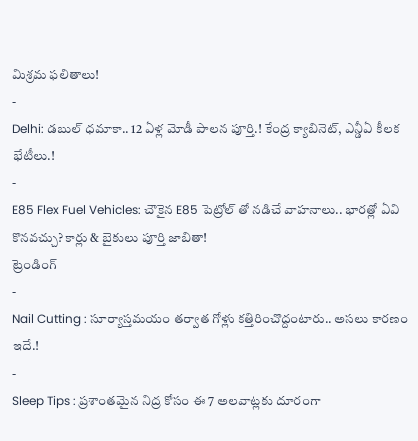మిశ్రమ ఫలితాలు!
-
Delhi: డబుల్ ధమాకా.. 12 ఏళ్ల మోడీ పాలన పూర్తి.! కేంద్ర క్యాబినెట్, ఎన్డీఏ కీలక భేటీలు.!
-
E85 Flex Fuel Vehicles: చౌకైన E85 పెట్రోల్ తో నడిచే వాహనాలు.. భారత్లో ఏవి కొనవచ్చు? కార్లు & బైకులు పూర్తి జాబితా!
ట్రెండింగ్
-
Nail Cutting : సూర్యాస్తమయం తర్వాత గోళ్లు కత్తిరించొద్దంటారు.. అసలు కారణం ఇదే.!
-
Sleep Tips : ప్రశాంతమైన నిద్ర కోసం ఈ 7 అలవాట్లకు దూరంగా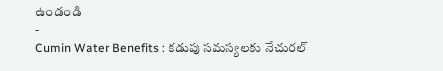ఉండండి
-
Cumin Water Benefits : కడుపు సమస్యలకు నేచురల్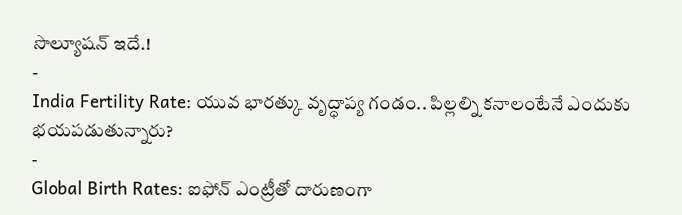సొల్యూషన్ ఇదే.!
-
India Fertility Rate: యువ భారత్కు వృద్ధాప్య గండం.. పిల్లల్ని కనాలంటేనే ఎందుకు భయపడుతున్నారు?
-
Global Birth Rates: ఐఫోన్ ఎంట్రీతో దారుణంగా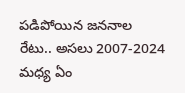పడిపోయిన జననాల రేటు.. అసలు 2007-2024 మధ్య ఏం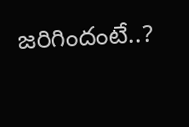జరిగిందంటే..?